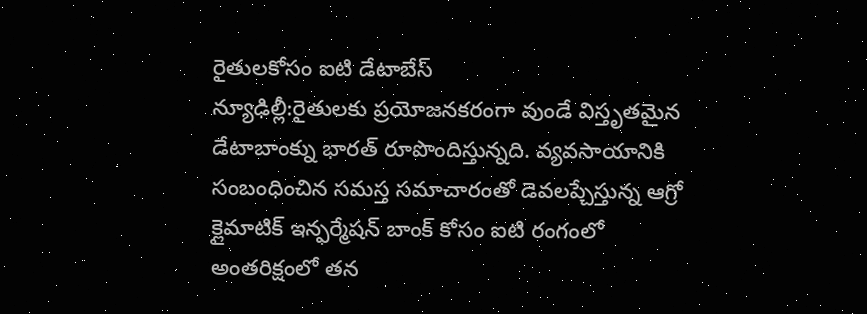రైతులకోసం ఐటి డేటాబేస్
న్యూఢిల్లీ:రైతులకు ప్రయోజనకరంగా వుండే విస్తృతమైన డేటాబాంక్ను భారత్ రూపొందిస్తున్నది. వ్యవసాయానికి సంబంధించిన సమస్త సమాచారంతో డెవలప్చేస్తున్న ఆగ్రో క్లైమాటిక్ ఇన్ఫర్మేషన్ బాంక్ కోసం ఐటి రంగంలో అంతరిక్షంలో తన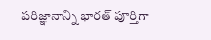పరిజ్ఞానాన్ని భారత్ పూర్తిగా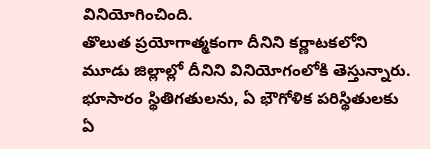వినియోగించింది.
తొలుత ప్రయోగాత్మకంగా దీనిని కర్ణాటకలోని మూడు జిల్లాల్లో దీనిని వినియోగంలోకి తెస్తున్నారు. భూసారం స్థితిగతులను, ఏ భౌగోళిక పరిస్థితులకు ఏ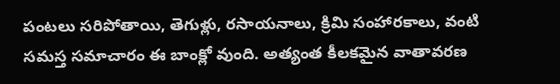పంటలు సరిపోతాయి, తెగుళ్లు, రసాయనాలు, క్రిమి సంహారకాలు, వంటి సమస్త సమాచారం ఈ బాంక్లో వుంది. అత్యంత కీలకమైన వాతావరణ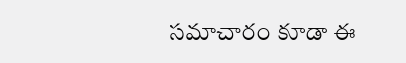సమాచారం కూడా ఈ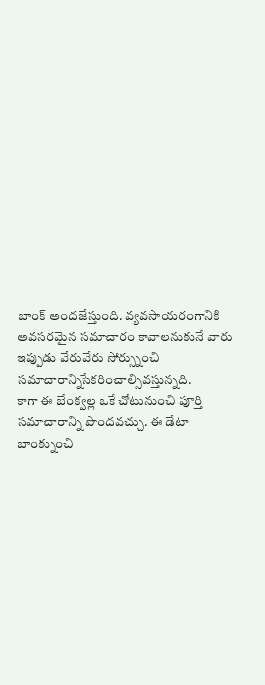బాంక్ అందజేస్తుంది. వ్యవసాయరంగానికి అవసరమైన సమాచారం కావాలనుకునే వారు ఇప్పుడు వేరువేరు సోర్స్నుంచి సమాచారాన్నిసేకరించాల్సివస్తున్నది.
కాగా ఈ బేంక్వల్ల ఒకే చోటునుంచి పూర్తి సమాచారాన్ని పొందవచ్చు. ఈ డేటా బాంక్నుంచి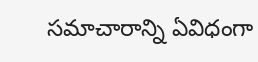సమాచారాన్ని ఏవిధంగా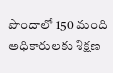పొందాలో 150 మంది అధికారులకు శిక్షణ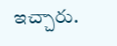ఇచ్చారు.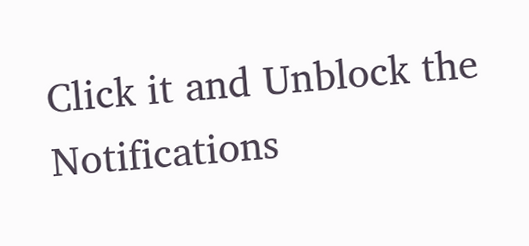Click it and Unblock the Notifications